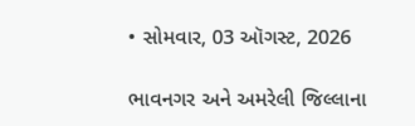• સોમવાર, 03 ઑગસ્ટ, 2026

ભાવનગર અને અમરેલી જિલ્લાના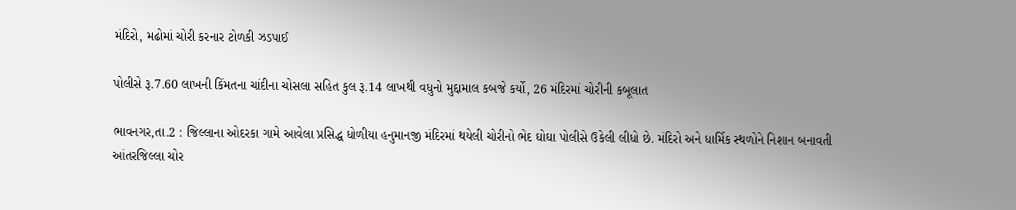મંદિરો, મઢોમાં ચોરી કરનાર ટોળકી ઝડપાઈ

પોલીસે રૂ.7.60 લાખની કિંમતના ચાંદીના ચોસલા સહિત કુલ રૂ.14 લાખથી વધુનો મુદ્દામાલ કબજે કર્યો, 26 મંદિરમાં ચોરીની કબૂલાત

ભાવનગર,તા.2 : જિલ્લાના ઓદરકા ગામે આવેલા પ્રસિદ્ધ ધોળીયા હનુમાનજી મંદિરમાં થયેલી ચોરીનો ભેદ ઘોઘા પોલીસે ઉકેલી લીધો છે. મંદિરો અને ધાર્મિક સ્થળોને નિશાન બનાવતી આંતરજિલ્લા ચોર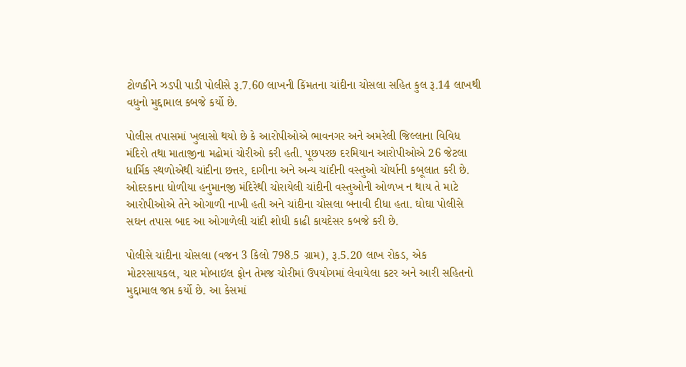ટોળકીને ઝડપી પાડી પોલીસે રૂ.7.60 લાખની કિંમતના ચાંદીના ચોસલા સહિત કુલ રૂ.14 લાખથી વધુનો મુદ્દામાલ કબજે કર્યો છે.

પોલીસ તપાસમાં ખુલાસો થયો છે કે આરોપીઓએ ભાવનગર અને અમરેલી જિલ્લાના વિવિધ મંદિરો તથા માતાજીના મઢોમાં ચોરીઓ કરી હતી. પૂછપરછ દરમિયાન આરોપીઓએ 26 જેટલા ધાર્મિક સ્થળોએથી ચાંદીના છત્તર, દાગીના અને અન્ય ચાંદીની વસ્તુઓ ચોર્યાની કબૂલાત કરી છે. ઓદરકાના ધોળીયા હનુમાનજી મંદિરેથી ચોરાયેલી ચાંદીની વસ્તુઓની ઓળખ ન થાય તે માટે આરોપીઓએ તેને ઓગાળી નાખી હતી અને ચાંદીના ચોસલા બનાવી દીધા હતા. ઘોઘા પોલીસે સઘન તપાસ બાદ આ ઓગાળેલી ચાંદી શોધી કાઢી કાયદેસર કબજે કરી છે.

પોલીસે ચાંદીના ચોસલા (વજન 3 કિલો 798.5 ગ્રામ), રૂ.5.20 લાખ રોકડ, એક મોટરસાયકલ, ચાર મોબાઇલ ફોન તેમજ ચોરીમાં ઉપયોગમાં લેવાયેલા કટર અને આરી સહિતનો મુદ્દામાલ જપ્ત કર્યો છે. આ કેસમાં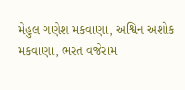મેહુલ ગણેશ મકવાણા, અશ્વિન અશોક મકવાણા, ભરત વજેરામ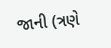જાની (ત્રણે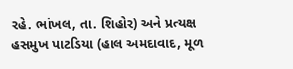રહે. ભાંખલ, તા. શિહોર) અને પ્રત્યક્ષ હસમુખ પાટડિયા (હાલ અમદાવાદ, મૂળ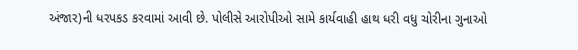અંજાર)ની ધરપકડ કરવામાં આવી છે. પોલીસે આરોપીઓ સામે કાર્યવાહી હાથ ધરી વધુ ચોરીના ગુનાઓ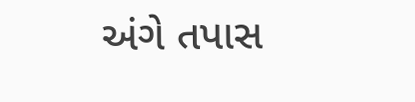અંગે તપાસ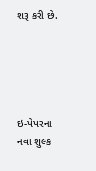શરૂ કરી છે.





ઇ-પેપરના નવા શુલ્ક